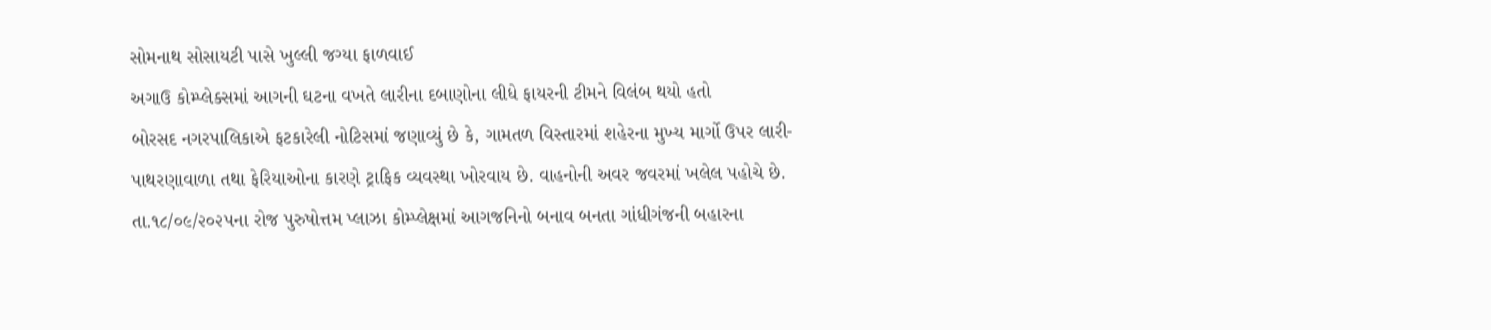સોમનાથ સોસાયટી પાસે ખુલ્લી જગ્યા ફાળવાઈ
અગાઉ કોમ્પ્લેક્સમાં આગની ઘટના વખતે લારીના દબાણોના લીધે ફાયરની ટીમને વિલંબ થયો હતો
બોરસદ નગરપાલિકાએ ફટકારેલી નોટિસમાં જણાવ્યું છે કે, ગામતળ વિસ્તારમાં શહેરના મુખ્ય માર્ગો ઉપર લારી-પાથરણાવાળા તથા ફેરિયાઓના કારણે ટ્રાફિક વ્યવસ્થા ખોરવાય છે. વાહનોની અવર જવરમાં ખલેલ પહોચે છે. તા.૧૮/૦૯/૨૦૨૫ના રોજ પુરુષોત્તમ પ્લાઝા કોમ્પ્લેક્ષમાં આગજનિનો બનાવ બનતા ગાંધીગંજની બહારના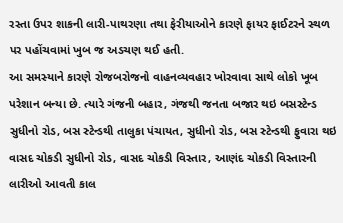રસ્તા ઉપર શાકની લારી-પાથરણા તથા ફેરીયાઓને કારણે ફાયર ફાઈટરને સ્થળ પર પહોંચવામાં ખુબ જ અડચણ થઈ હતી.
આ સમસ્યાને કારણે રોજબરોજનો વાહનવ્યવહાર ખોરવાવા સાથે લોકો ખૂબ પરેશાન બન્યા છે. ત્યારે ગંજની બહાર, ગંજથી જનતા બજાર થઇ બસસ્ટેન્ડ સુધીનો રોડ, બસ સ્ટેન્ડથી તાલુકા પંચાયત, સુધીનો રોડ, બસ સ્ટેન્ડથી ફુવારા થઇ વાસદ ચોકડી સુધીનો રોડ, વાસદ ચોકડી વિસ્તાર, આણંદ ચોકડી વિસ્તારની લારીઓ આવતી કાલ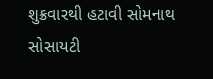શુક્રવારથી હટાવી સોમનાથ સોસાયટી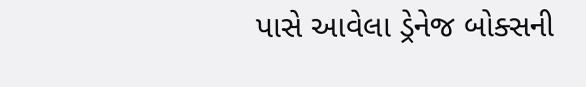પાસે આવેલા ડ્રેનેજ બોક્સની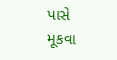પાસે મૂકવા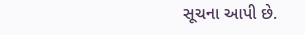સૂચના આપી છે.